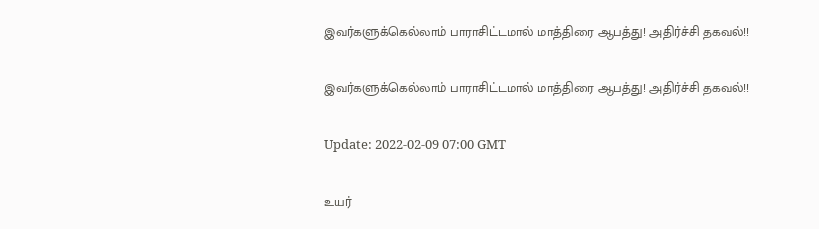இவர்களுக்கெல்லாம் பாராசிட்டமால் மாத்திரை ஆபத்து! அதிர்ச்சி தகவல்!!

இவர்களுக்கெல்லாம் பாராசிட்டமால் மாத்திரை ஆபத்து! அதிர்ச்சி தகவல்!!

Update: 2022-02-09 07:00 GMT

உயர்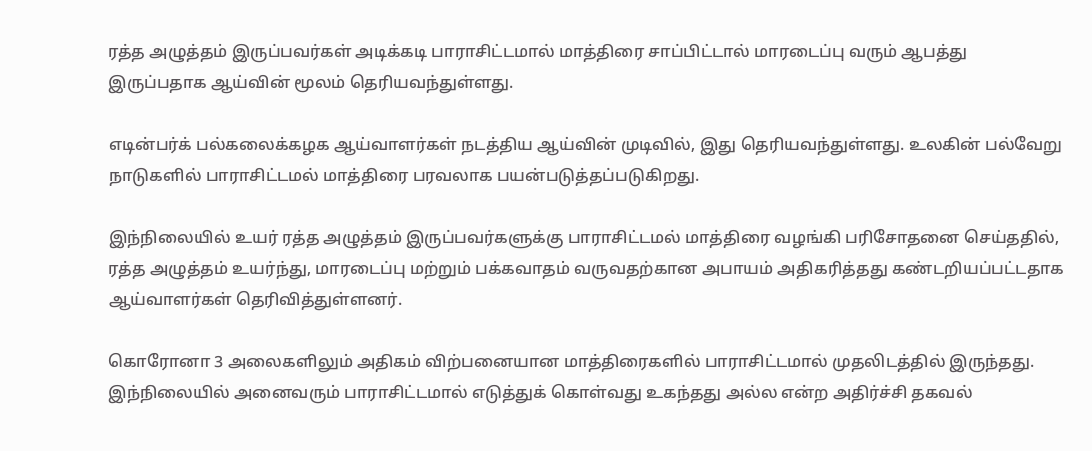ரத்த அழுத்தம் இருப்பவர்கள் அடிக்கடி பாராசிட்டமால் மாத்திரை சாப்பிட்டால் மாரடைப்பு வரும் ஆபத்து இருப்பதாக ஆய்வின் மூலம் தெரியவந்துள்ளது.

எடின்பர்க் பல்கலைக்கழக ஆய்வாளர்கள் நடத்திய ஆய்வின் முடிவில், இது தெரியவந்துள்ளது. உலகின் பல்வேறு நாடுகளில் பாராசிட்டமல் மாத்திரை பரவலாக பயன்படுத்தப்படுகிறது.

இந்நிலையில் உயர் ரத்த அழுத்தம் இருப்பவர்களுக்கு பாராசிட்டமல் மாத்திரை வழங்கி பரிசோதனை செய்ததில், ரத்த அழுத்தம் உயர்ந்து, மாரடைப்பு மற்றும் பக்கவாதம் வருவதற்கான அபாயம் அதிகரித்தது கண்டறியப்பட்டதாக ஆய்வாளர்கள் தெரிவித்துள்ளனர்.

கொரோனா 3 அலைகளிலும் அதிகம் விற்பனையான மாத்திரைகளில் பாராசிட்டமால் முதலிடத்தில் இருந்தது. இந்நிலையில் அனைவரும் பாராசிட்டமால் எடுத்துக் கொள்வது உகந்தது அல்ல என்ற அதிர்ச்சி தகவல்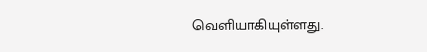வெளியாகியுள்ளது.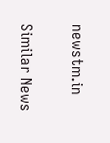newstm.in

Similar News